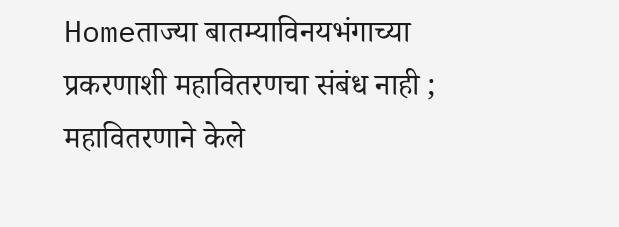Homeताज्या बातम्याविनयभंगाच्या प्रकरणाशी महावितरणचा संबंध नाही ; महावितरणाने केले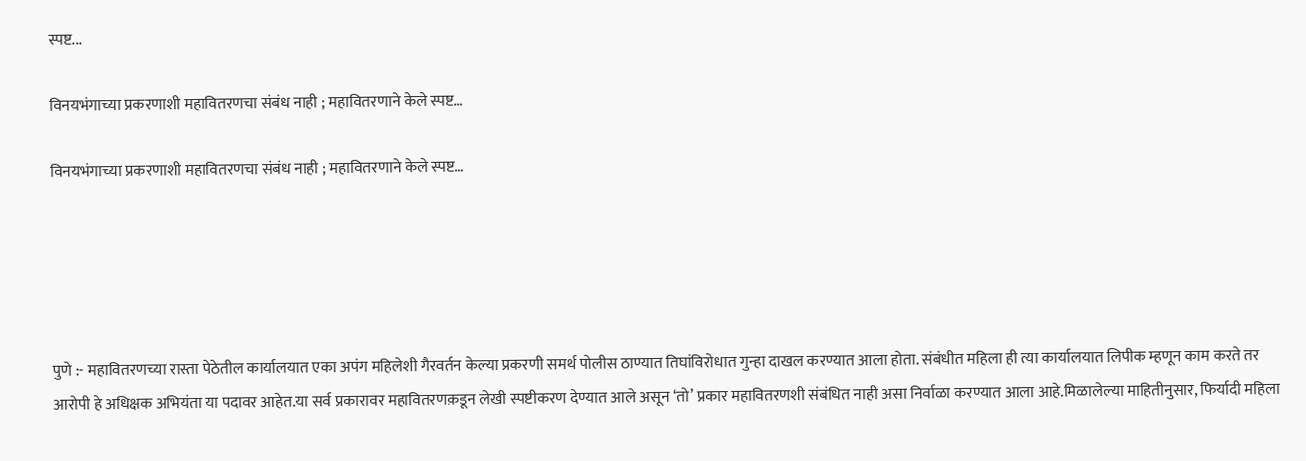स्पष्ट...

विनयभंगाच्या प्रकरणाशी महावितरणचा संबंध नाही ; महावितरणाने केले स्पष्ट…

विनयभंगाच्या प्रकरणाशी महावितरणचा संबंध नाही ; महावितरणाने केले स्पष्ट…





पुणे :- महावितरणच्या रास्ता पेठेतील कार्यालयात एका अपंग महिलेशी गैरवर्तन केल्या प्रकरणी समर्थ पोलीस ठाण्यात तिघांविरोधात गुन्हा दाखल करण्यात आला होता. संबंधीत महिला ही त्या कार्यालयात लिपीक म्हणून काम करते तर आरोपी हे अधिक्षक अभियंता या पदावर आहेत.या सर्व प्रकारावर महावितरणक़डून लेखी स्पष्टीकरण देण्यात आले असून ‘तो’ प्रकार महावितरणशी संबंधित नाही असा निर्वाळा करण्यात आला आहे.मिळालेल्या माहितीनुसार, फिर्यादी महिला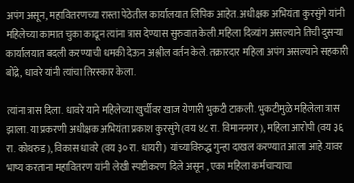अपंग असून, महावितरणच्या रास्ता पेठेतील कार्यालयात लिपिक आहेत. अधीक्षक अभियंता कुरसुंगे यांनी महिलेच्या कामात चुका काढून त्यांना त्रास देण्यास सुरुवात केली.महिला दिव्यांग असल्याने तिची दुसऱ्या कार्यालयात बदली करण्याची धमकी देऊन अश्लील वर्तन केले. तक्रारदार महिला अपंग असल्याने सहकारी बोंद्रे, धावरे यांनी त्यांचा तिरस्कार केला.

त्यांना त्रास दिला. धावरे याने महिलेच्या खुर्चीवर खाज येणारी भुकटी टाकली. भुकटीमुळे महिलेला त्रास झाला. या प्रकरणी अधीक्षक अभियंता प्रकाश कुरसुंगे (वय ४८ रा. विमाननगर), महिला आरोपी (वय ३६ रा. कोथरुड), विकास धावरे (वय ३० रा. धायरी) यांच्याविरुद्ध गुन्हा दाखल करण्यात आला आहे.यावर भाष्य करताना महावितरण यांनी लेखी स्पष्टीकरण दिले असून , एका महिला कर्मचाऱ्याचा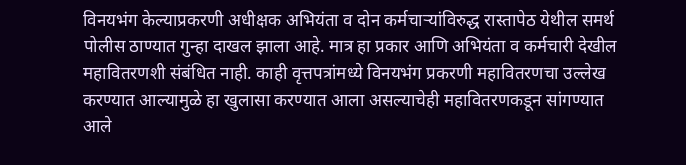विनयभंग केल्याप्रकरणी अधीक्षक अभियंता व दोन कर्मचाऱ्यांविरुद्ध रास्तापेठ येथील समर्थ पोलीस ठाण्यात गुन्हा दाखल झाला आहे. मात्र हा प्रकार आणि अभियंता व कर्मचारी देखील महावितरणशी संबंधित नाही. काही वृत्तपत्रांमध्ये विनयभंग प्रकरणी महावितरणचा उल्लेख करण्यात आल्यामुळे हा खुलासा करण्यात आला असल्याचेही महावितरणकडून सांगण्यात आले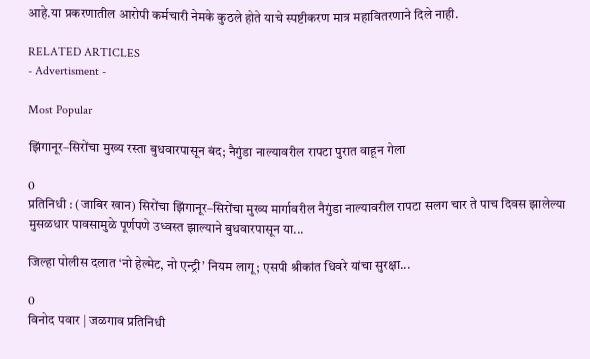आहे.या प्रकरणातील आरोपी कर्मचारी नेमके कुठले होते याचे स्पष्टीकरण मात्र महावितरणाने दिले नाही.

RELATED ARTICLES
- Advertisment -

Most Popular

झिंगानूर–सिरोंचा मुख्य रस्ता बुधवारपासून बंद; नैगुंडा नाल्यावरील रापटा पुरात वाहून गेला

0
प्रतिनिधी : (जाबिर खान) सिरोंचा झिंगानूर–सिरोंचा मुख्य मार्गावरील नैगुंडा नाल्यावरील रापटा सलग चार ते पाच दिवस झालेल्या मुसळधार पावसामुळे पूर्णपणे उध्वस्त झाल्याने बुधवारपासून या...

जिल्हा पोलीस दलात ‘नो हेल्मेट, नो एन्ट्री’ नियम लागू; एसपी श्रीकांत धिवरे यांचा सुरक्षा...

0
विनोद पवार | जळगाव प्रतिनिधी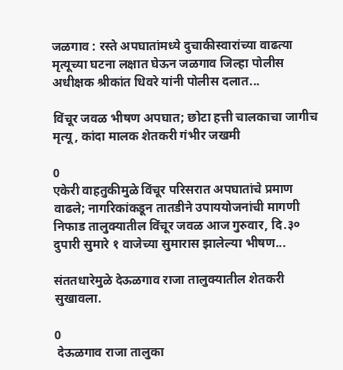जळगाव : रस्ते अपघातांमध्ये दुचाकीस्वारांच्या वाढत्या मृत्यूच्या घटना लक्षात घेऊन जळगाव जिल्हा पोलीस अधीक्षक श्रीकांत धिवरे यांनी पोलीस दलात...

विंचूर जवळ भीषण अपघात; छोटा हत्ती चालकाचा जागीच मृत्यू, कांदा मालक शेतकरी गंभीर जखमी

0
एकेरी वाहतुकीमुळे विंचूर परिसरात अपघातांचे प्रमाण वाढले; नागरिकांकडून तातडीने उपाययोजनांची मागणी निफाड तालुक्यातील विंचूर जवळ आज गुरुवार, दि.३० दुपारी सुमारे १ वाजेच्या सुमारास झालेल्या भीषण...

संततधारेमुळे देऊळगाव राजा तालुक्यातील शेतकरी सुखावला.

0
 देऊळगाव राजा तालुका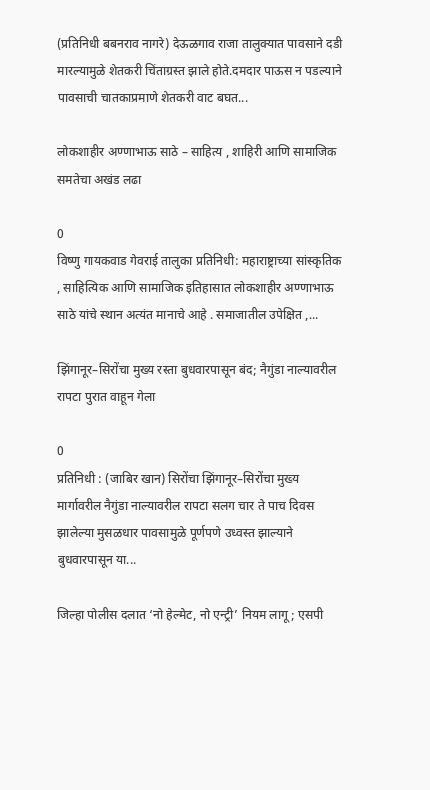(प्रतिनिधी बबनराव नागरे) देऊळगाव राजा तालुक्यात पावसाने दडी मारल्यामुळे शेतकरी चिंताग्रस्त झाले होते.दमदार पाऊस न पडल्याने पावसाची चातकाप्रमाणे शेतकरी वाट बघत...

लोकशाहीर अण्णाभाऊ साठे – साहित्य , शाहिरी आणि सामाजिक समतेचा अखंड लढा

0
विष्णु गायकवाड गेवराई तालुका प्रतिनिधी: महाराष्ट्राच्या सांस्कृतिक , साहित्यिक आणि सामाजिक इतिहासात लोकशाहीर अण्णाभाऊ साठे यांचे स्थान अत्यंत मानाचे आहे . समाजातील उपेक्षित ,...

झिंगानूर–सिरोंचा मुख्य रस्ता बुधवारपासून बंद; नैगुंडा नाल्यावरील रापटा पुरात वाहून गेला

0
प्रतिनिधी : (जाबिर खान) सिरोंचा झिंगानूर–सिरोंचा मुख्य मार्गावरील नैगुंडा नाल्यावरील रापटा सलग चार ते पाच दिवस झालेल्या मुसळधार पावसामुळे पूर्णपणे उध्वस्त झाल्याने बुधवारपासून या...

जिल्हा पोलीस दलात ‘नो हेल्मेट, नो एन्ट्री’ नियम लागू; एसपी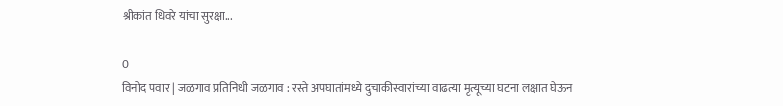श्रीकांत धिवरे यांचा सुरक्षा...

0
विनोद पवार | जळगाव प्रतिनिधी जळगाव : रस्ते अपघातांमध्ये दुचाकीस्वारांच्या वाढत्या मृत्यूच्या घटना लक्षात घेऊन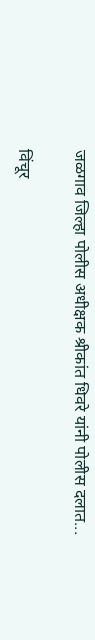जळगाव जिल्हा पोलीस अधीक्षक श्रीकांत धिवरे यांनी पोलीस दलात...

विंचूर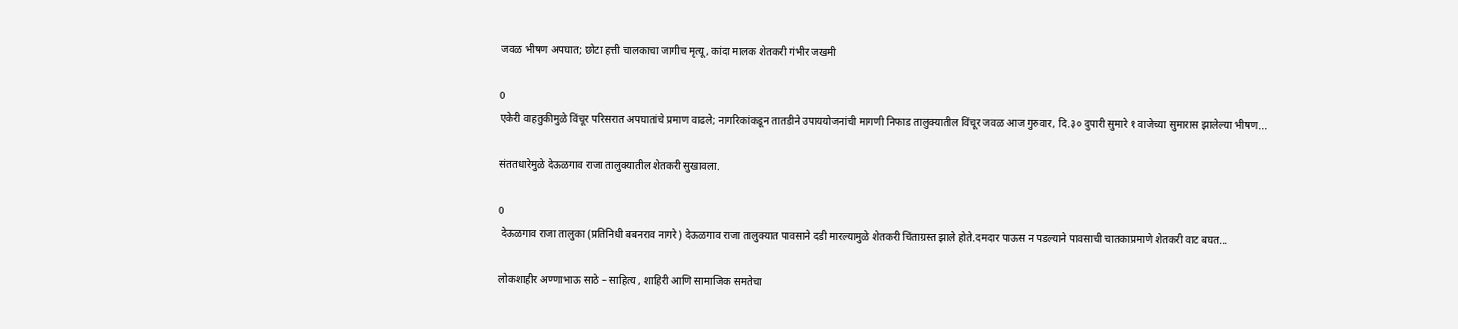जवळ भीषण अपघात; छोटा हत्ती चालकाचा जागीच मृत्यू, कांदा मालक शेतकरी गंभीर जखमी

0
एकेरी वाहतुकीमुळे विंचूर परिसरात अपघातांचे प्रमाण वाढले; नागरिकांकडून तातडीने उपाययोजनांची मागणी निफाड तालुक्यातील विंचूर जवळ आज गुरुवार, दि.३० दुपारी सुमारे १ वाजेच्या सुमारास झालेल्या भीषण...

संततधारेमुळे देऊळगाव राजा तालुक्यातील शेतकरी सुखावला.

0
 देऊळगाव राजा तालुका (प्रतिनिधी बबनराव नागरे) देऊळगाव राजा तालुक्यात पावसाने दडी मारल्यामुळे शेतकरी चिंताग्रस्त झाले होते.दमदार पाऊस न पडल्याने पावसाची चातकाप्रमाणे शेतकरी वाट बघत...

लोकशाहीर अण्णाभाऊ साठे – साहित्य , शाहिरी आणि सामाजिक समतेचा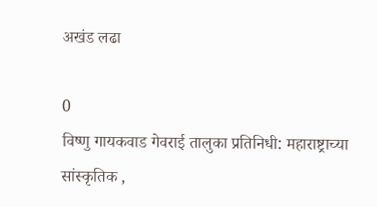अखंड लढा

0
विष्णु गायकवाड गेवराई तालुका प्रतिनिधी: महाराष्ट्राच्या सांस्कृतिक ,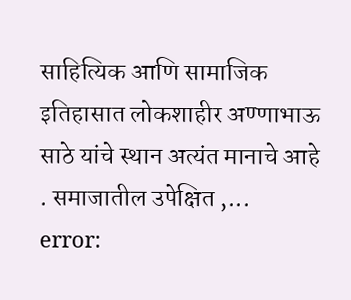साहित्यिक आणि सामाजिक इतिहासात लोकशाहीर अण्णाभाऊ साठे यांचे स्थान अत्यंत मानाचे आहे . समाजातील उपेक्षित ,...
error: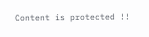Content is protected !!